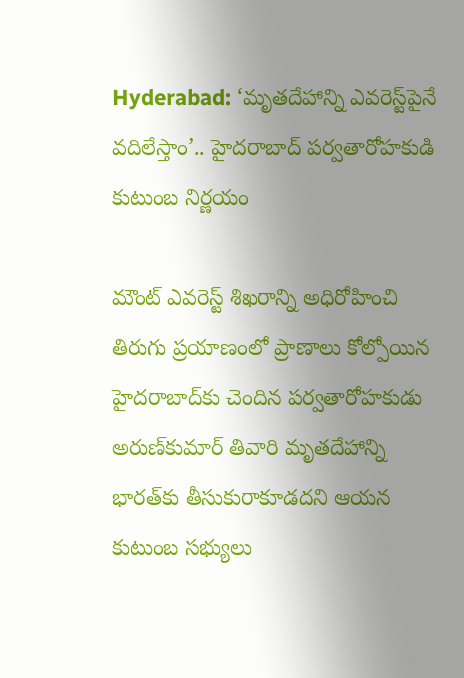Hyderabad: ‘మృతదేహాన్ని ఎవరెస్ట్‌పైనే వదిలేస్తాం’.. హైదరాబాద్ పర్వతారోహకుడి కుటుంబ నిర్ణయం

మౌంట్ ఎవరెస్ట్‌ శిఖరాన్ని అధిరోహించి తిరుగు ప్రయాణంలో ప్రాణాలు కోల్పోయిన హైదరాబాద్‌కు చెందిన పర్వతారోహకుడు అరుణ్‌కుమార్‌ తివారి మృతదేహాన్ని భారత్‌కు తీసుకురాకూడదని ఆయన కుటుంబ సభ్యులు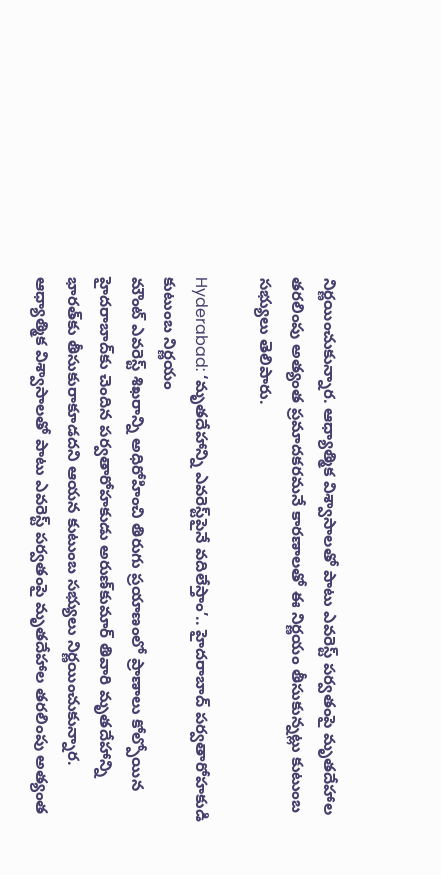నిర్ణయించుకున్నార. ఆధ్యాత్మిక విశ్వాసాలతో పాటు ఎవరెస్ట్‌ పర్వతంపై మృతదేహాల తరలింపు అత్యంత ప్రమాదకరమనే కారణాలతో ఈ నిర్ణయం తీసుకున్నట్లు కుటుంబ సభ్యులు తెలిపారు.

Hyderabad: ‘మృతదేహాన్ని ఎవరెస్ట్‌పైనే వదిలేస్తాం’.. హైదరాబాద్ పర్వతారోహకుడి కుటుంబ నిర్ణయం
మౌంట్ ఎవరెస్ట్‌ శిఖరాన్ని అధిరోహించి తిరుగు ప్రయాణంలో ప్రాణాలు కోల్పోయిన హైదరాబాద్‌కు చెందిన పర్వతారోహకుడు అరుణ్‌కుమార్‌ తివారి మృతదేహాన్ని భారత్‌కు తీసుకురాకూడదని ఆయన కుటుంబ సభ్యులు నిర్ణయించుకున్నార. ఆధ్యాత్మిక విశ్వాసాలతో పాటు ఎవరెస్ట్‌ పర్వతంపై మృతదేహాల తరలింపు అత్యంత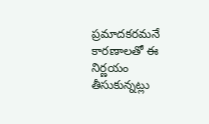ప్రమాదకరమనే కారణాలతో ఈ నిర్ణయం తీసుకున్నట్లు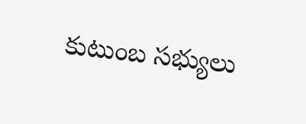కుటుంబ సభ్యులు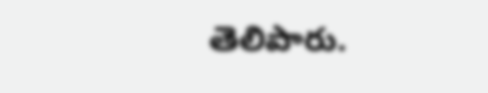తెలిపారు.